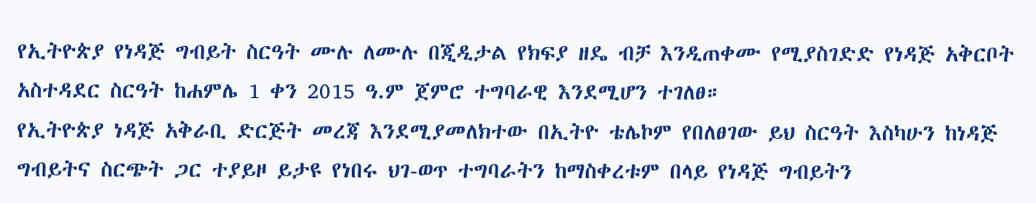የኢትዮጵያ የነዳጅ ግብይት ስርዓት ሙሉ ለሙሉ በጂዲታል የክፍያ ዘዴ ብቻ እንዲጠቀሙ የሚያስገድድ የነዳጅ አቅርቦት አስተዳደር ስርዓት ከሐምሌ 1 ቀን 2015 ዓ.ም ጀምሮ ተግባራዊ እንደሚሆን ተገለፀ።
የኢትዮጵያ ነዳጅ አቅራቢ ድርጅት መረጃ እንደሚያመለክተው በኢትዮ ቴሌኮም የበለፀገው ይህ ስርዓት እስካሁን ከነዳጅ ግብይትና ስርጭት ጋር ተያይዞ ይታዩ የነበሩ ህገ-ወጥ ተግባራትን ከማስቀረቱም በላይ የነዳጅ ግብይትን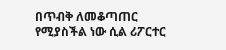በጥብቅ ለመቆጣጠር የሚያስችል ነው ሲል ሪፖርተር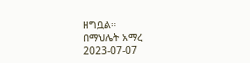ዘግቧል።
በማህሌት አማረ
2023-07-07